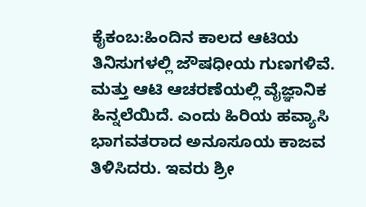ಕೈಕಂಬ:ಹಿಂದಿನ ಕಾಲದ ಆಟಿಯ ತಿನಿಸುಗಳಲ್ಲಿ ಜೌಷಧೀಯ ಗುಣಗಳಿವೆ. ಮತ್ತು ಆಟಿ ಆಚರಣೆಯಲ್ಲಿ ವೈಜ್ಞಾನಿಕ ಹಿನ್ನಲೆಯಿದೆ. ಎಂದು ಹಿರಿಯ ಹವ್ಯಾಸಿ ಭಾಗವತರಾದ ಅನೂಸೂಯ ಕಾಜವ ತಿಳಿಸಿದರು. ಇವರು ಶ್ರೀ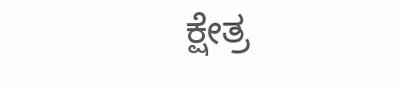ಕ್ಷೇತ್ರ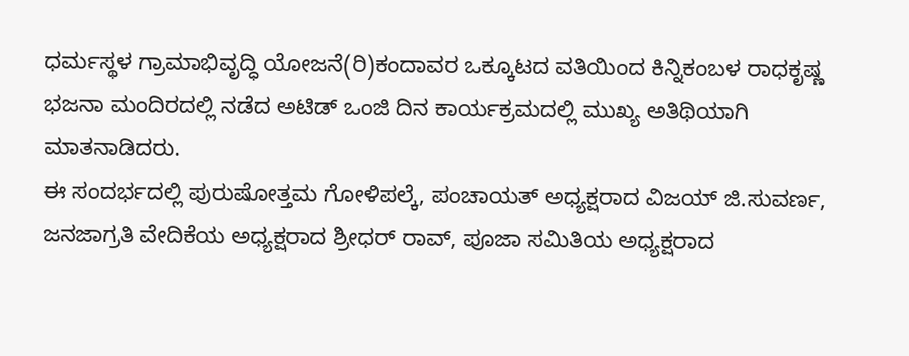ಧರ್ಮಸ್ಥಳ ಗ್ರಾಮಾಭಿವೃದ್ಧಿ ಯೋಜನೆ(ರಿ)ಕಂದಾವರ ಒಕ್ಕೂಟದ ವತಿಯಿಂದ ಕಿನ್ನಿಕಂಬಳ ರಾಧಕೃಷ್ಣ ಭಜನಾ ಮಂದಿರದಲ್ಲಿ ನಡೆದ ಅಟಿಡ್ ಒಂಜಿ ದಿನ ಕಾರ್ಯಕ್ರಮದಲ್ಲಿ ಮುಖ್ಯ ಅತಿಥಿಯಾಗಿ ಮಾತನಾಡಿದರು.
ಈ ಸಂದರ್ಭದಲ್ಲಿ ಪುರುಷೋತ್ತಮ ಗೋಳಿಪಲ್ಕೆ, ಪಂಚಾಯತ್ ಅಧ್ಯಕ್ಷರಾದ ವಿಜಯ್ ಜಿ.ಸುವರ್ಣ, ಜನಜಾಗ್ರತಿ ವೇದಿಕೆಯ ಅಧ್ಯಕ್ಷರಾದ ಶ್ರೀಧರ್ ರಾವ್, ಪೂಜಾ ಸಮಿತಿಯ ಅಧ್ಯಕ್ಷರಾದ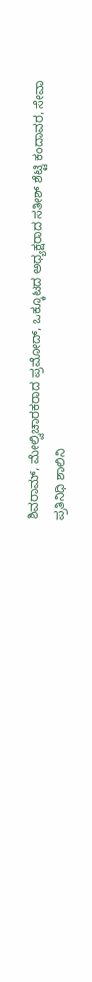ಶಿವರಾಮ್, ಮೇಲ್ವಿಚಾರಕರಾದ ಪ್ರಮೋದ್, ಒಕ್ಕೂಟದ ಅಧ್ಯಕ್ಷರಾದ ಸತೀಶ್ ಶೆಟ್ಟಿ ಕಂದಾವರ, ಸೇವಾ ಪ್ರತಿನಿಧಿ ಶಾಲಿನಿ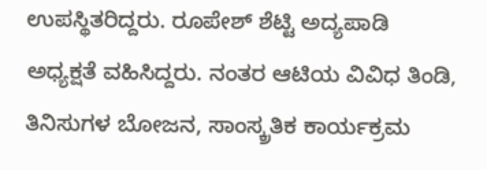ಉಪಸ್ಥಿತರಿದ್ದರು. ರೂಪೇಶ್ ಶೆಟ್ಟಿ ಅದ್ಯಪಾಡಿ ಅಧ್ಯಕ್ಷತೆ ವಹಿಸಿದ್ದರು. ನಂತರ ಆಟಿಯ ವಿವಿಧ ತಿಂಡಿ, ತಿನಿಸುಗಳ ಬೋಜನ, ಸಾಂಸ್ಕ್ರತಿಕ ಕಾರ್ಯಕ್ರಮ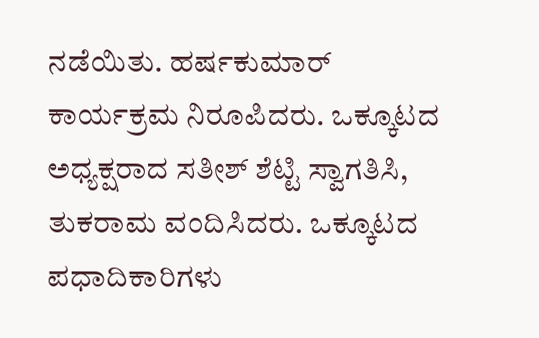ನಡೆಯಿತು. ಹರ್ಷಕುಮಾರ್ ಕಾರ್ಯಕ್ರಮ ನಿರೂಪಿದರು. ಒಕ್ಕೂಟದ ಅಧ್ಯಕ್ಷರಾದ ಸತೀಶ್ ಶೆಟ್ಟಿ ಸ್ವಾಗತಿಸಿ, ತುಕರಾಮ ವಂದಿಸಿದರು. ಒಕ್ಕೂಟದ ಪಧಾದಿಕಾರಿಗಳು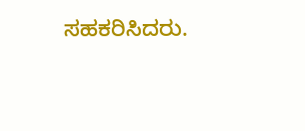ಸಹಕರಿಸಿದರು.